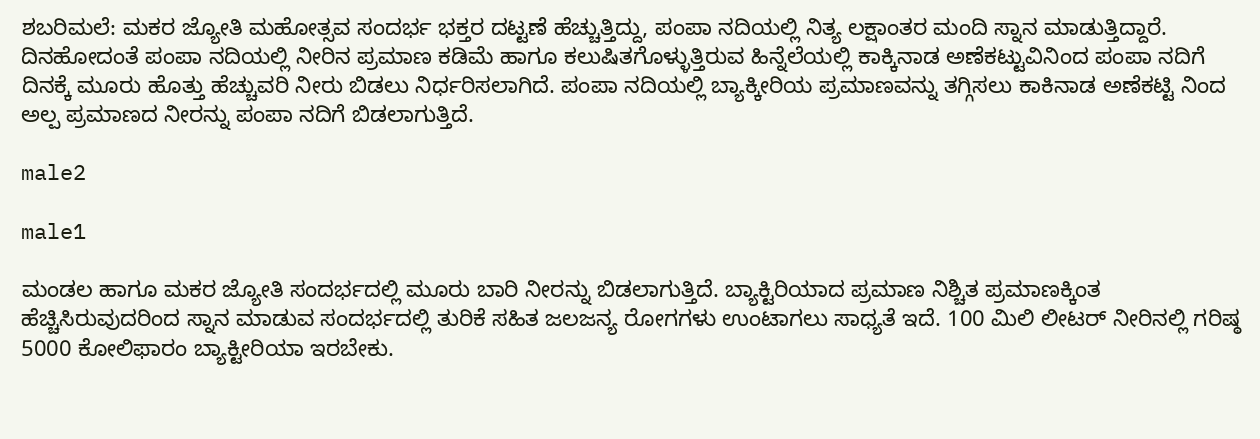ಶಬರಿಮಲೆ: ಮಕರ ಜ್ಯೋತಿ ಮಹೋತ್ಸವ ಸಂದರ್ಭ ಭಕ್ತರ ದಟ್ಟಣೆ ಹೆಚ್ಚುತ್ತಿದ್ದು, ಪಂಪಾ ನದಿಯಲ್ಲಿ ನಿತ್ಯ ಲಕ್ಷಾಂತರ ಮಂದಿ ಸ್ನಾನ ಮಾಡುತ್ತಿದ್ದಾರೆ. ದಿನಹೋದಂತೆ ಪಂಪಾ ನದಿಯಲ್ಲಿ ನೀರಿನ ಪ್ರಮಾಣ ಕಡಿಮೆ ಹಾಗೂ ಕಲುಷಿತಗೊಳ್ಳುತ್ತಿರುವ ಹಿನ್ನೆಲೆಯಲ್ಲಿ ಕಾಕ್ಕಿನಾಡ ಅಣೆಕಟ್ಟುವಿನಿಂದ ಪಂಪಾ ನದಿಗೆ ದಿನಕ್ಕೆ ಮೂರು ಹೊತ್ತು ಹೆಚ್ಚುವರಿ ನೀರು ಬಿಡಲು ನಿರ್ಧರಿಸಲಾಗಿದೆ. ಪಂಪಾ ನದಿಯಲ್ಲಿ ಬ್ಯಾಕ್ಕೀರಿಯ ಪ್ರಮಾಣವನ್ನು ತಗ್ಗಿಸಲು ಕಾಕಿನಾಡ ಅಣೆಕಟ್ಟಿ ನಿಂದ ಅಲ್ಪ ಪ್ರಮಾಣದ ನೀರನ್ನು ಪಂಪಾ ನದಿಗೆ ಬಿಡಲಾಗುತ್ತಿದೆ.

male2

male1

ಮಂಡಲ ಹಾಗೂ ಮಕರ ಜ್ಯೋತಿ ಸಂದರ್ಭದಲ್ಲಿ ಮೂರು ಬಾರಿ ನೀರನ್ನು ಬಿಡಲಾಗುತ್ತಿದೆ. ಬ್ಯಾಕ್ಟಿರಿಯಾದ ಪ್ರಮಾಣ ನಿಶ್ಚಿತ ಪ್ರಮಾಣಕ್ಕಿಂತ ಹೆಚ್ಚಿಸಿರುವುದರಿಂದ ಸ್ನಾನ ಮಾಡುವ ಸಂದರ್ಭದಲ್ಲಿ ತುರಿಕೆ ಸಹಿತ ಜಲಜನ್ಯ ರೋಗಗಳು ಉಂಟಾಗಲು ಸಾಧ್ಯತೆ ಇದೆ. 100 ಮಿಲಿ ಲೀಟರ್ ನೀರಿನಲ್ಲಿ ಗರಿಷ್ಠ 5000 ಕೋಲಿಫಾರಂ ಬ್ಯಾಕ್ಟೀರಿಯಾ ಇರಬೇಕು.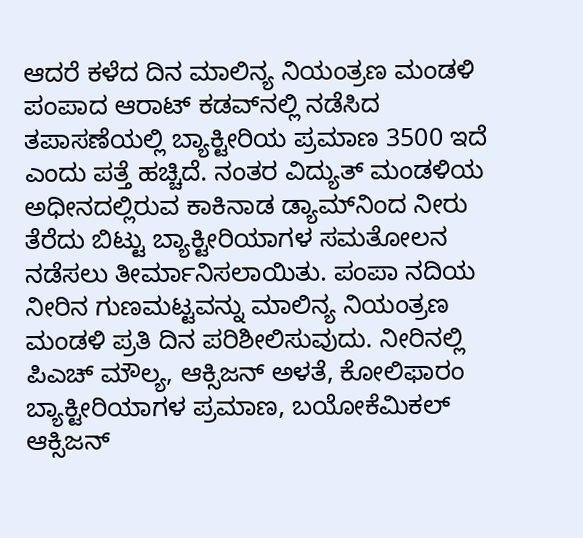ಆದರೆ ಕಳೆದ ದಿನ ಮಾಲಿನ್ಯ ನಿಯಂತ್ರಣ ಮಂಡಳಿ ಪಂಪಾದ ಆರಾಟ್ ಕಡವ್‌ನಲ್ಲಿ ನಡೆಸಿದ ತಪಾಸಣೆಯಲ್ಲಿ ಬ್ಯಾಕ್ಟೀರಿಯ ಪ್ರಮಾಣ 3500 ಇದೆ ಎಂದು ಪತ್ತೆ ಹಚ್ಚಿದೆ. ನಂತರ ವಿದ್ಯುತ್ ಮಂಡಳಿಯ ಅಧೀನದಲ್ಲಿರುವ ಕಾಕಿನಾಡ ಡ್ಯಾಮ್‌ನಿಂದ ನೀರು ತೆರೆದು ಬಿಟ್ಟು ಬ್ಯಾಕ್ಟೀರಿಯಾಗಳ ಸಮತೋಲನ ನಡೆಸಲು ತೀರ್ಮಾನಿಸಲಾಯಿತು. ಪಂಪಾ ನದಿಯ ನೀರಿನ ಗುಣಮಟ್ಟವನ್ನು ಮಾಲಿನ್ಯ ನಿಯಂತ್ರಣ ಮಂಡಳಿ ಪ್ರತಿ ದಿನ ಪರಿಶೀಲಿಸುವುದು. ನೀರಿನಲ್ಲಿ ಪಿಎಚ್ ಮೌಲ್ಯ, ಆಕ್ಸಿಜನ್ ಅಳತೆ, ಕೋಲಿಫಾರಂ ಬ್ಯಾಕ್ಟೀರಿಯಾಗಳ ಪ್ರಮಾಣ, ಬಯೋಕೆಮಿಕಲ್ ಆಕ್ಸಿಜನ್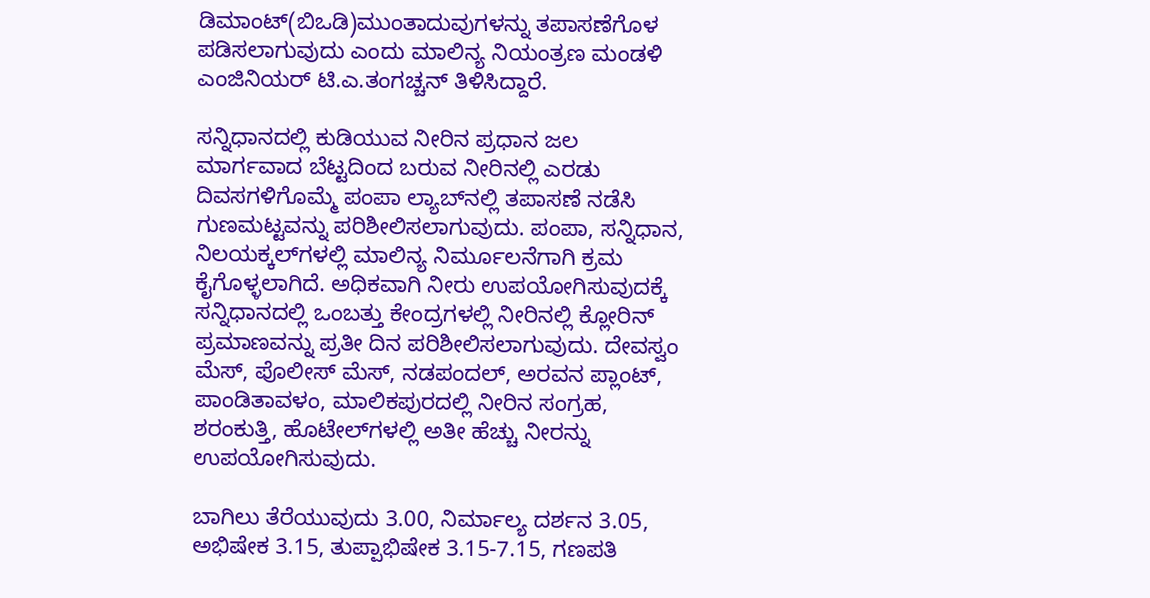ಡಿಮಾಂಟ್(ಬಿಒಡಿ)ಮುಂತಾದುವುಗಳನ್ನು ತಪಾಸಣೆಗೊಳ ಪಡಿಸಲಾಗುವುದು ಎಂದು ಮಾಲಿನ್ಯ ನಿಯಂತ್ರಣ ಮಂಡಳಿ ಎಂಜಿನಿಯರ್ ಟಿ.ಎ.ತಂಗಚ್ಚನ್ ತಿಳಿಸಿದ್ದಾರೆ.

ಸನ್ನಿಧಾನದಲ್ಲಿ ಕುಡಿಯುವ ನೀರಿನ ಪ್ರಧಾನ ಜಲ ಮಾರ್ಗವಾದ ಬೆಟ್ಟದಿಂದ ಬರುವ ನೀರಿನಲ್ಲಿ ಎರಡು ದಿವಸಗಳಿಗೊಮ್ಮೆ ಪಂಪಾ ಲ್ಯಾಬ್‌ನಲ್ಲಿ ತಪಾಸಣೆ ನಡೆಸಿ ಗುಣಮಟ್ಟವನ್ನು ಪರಿಶೀಲಿಸಲಾಗುವುದು. ಪಂಪಾ, ಸನ್ನಿಧಾನ, ನಿಲಯಕ್ಕಲ್‌ಗಳಲ್ಲಿ ಮಾಲಿನ್ಯ ನಿರ್ಮೂಲನೆಗಾಗಿ ಕ್ರಮ ಕೈಗೊಳ್ಳಲಾಗಿದೆ. ಅಧಿಕವಾಗಿ ನೀರು ಉಪಯೋಗಿಸುವುದಕ್ಕೆ ಸನ್ನಿಧಾನದಲ್ಲಿ ಒಂಬತ್ತು ಕೇಂದ್ರಗಳಲ್ಲಿ ನೀರಿನಲ್ಲಿ ಕ್ಲೋರಿನ್ ಪ್ರಮಾಣವನ್ನು ಪ್ರತೀ ದಿನ ಪರಿಶೀಲಿಸಲಾಗುವುದು. ದೇವಸ್ವಂ ಮೆಸ್, ಪೊಲೀಸ್ ಮೆಸ್, ನಡಪಂದಲ್, ಅರವನ ಪ್ಲಾಂಟ್, ಪಾಂಡಿತಾವಳಂ, ಮಾಲಿಕಪುರದಲ್ಲಿ ನೀರಿನ ಸಂಗ್ರಹ, ಶರಂಕುತ್ತಿ, ಹೊಟೇಲ್‌ಗಳಲ್ಲಿ ಅತೀ ಹೆಚ್ಚು ನೀರನ್ನು ಉಪಯೋಗಿಸುವುದು.

ಬಾಗಿಲು ತೆರೆಯುವುದು 3.00, ನಿರ್ಮಾಲ್ಯ ದರ್ಶನ 3.05, ಅಭಿಷೇಕ 3.15, ತುಪ್ಪಾಭಿಷೇಕ 3.15-7.15, ಗಣಪತಿ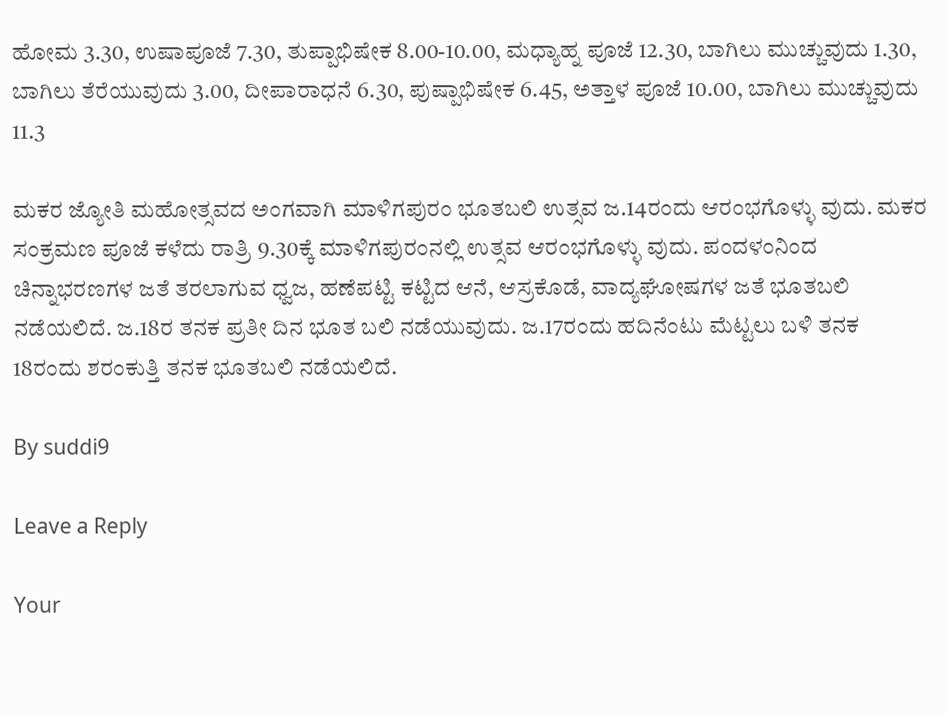ಹೋಮ 3.30, ಉಷಾಪೂಜೆ 7.30, ತುಪ್ಪಾಭಿಷೇಕ 8.00-10.00, ಮಧ್ಯಾಹ್ನ ಪೂಜೆ 12.30, ಬಾಗಿಲು ಮುಚ್ಚುವುದು 1.30, ಬಾಗಿಲು ತೆರೆಯುವುದು 3.00, ದೀಪಾರಾಧನೆ 6.30, ಪುಷ್ಪಾಭಿಷೇಕ 6.45, ಅತ್ತಾಳ ಪೂಜೆ 10.00, ಬಾಗಿಲು ಮುಚ್ಚುವುದು 11.3

ಮಕರ ಜ್ಯೋತಿ ಮಹೋತ್ಸವದ ಅಂಗವಾಗಿ ಮಾಳಿಗಪುರಂ ಭೂತಬಲಿ ಉತ್ಸವ ಜ.14ರಂದು ಆರಂಭಗೊಳ್ಳು ವುದು. ಮಕರ ಸಂಕ್ರಮಣ ಪೂಜೆ ಕಳೆದು ರಾತ್ರಿ 9.30ಕ್ಕೆ ಮಾಳಿಗಪುರಂನಲ್ಲಿ ಉತ್ಸವ ಆರಂಭಗೊಳ್ಳು ವುದು. ಪಂದಳಂನಿಂದ ಚಿನ್ನಾಭರಣಗಳ ಜತೆ ತರಲಾಗುವ ಧ್ವಜ, ಹಣೆಪಟ್ಟಿ ಕಟ್ಟಿದ ಆನೆ, ಆಸ್ರಕೊಡೆ, ವಾದ್ಯಘೋಷಗಳ ಜತೆ ಭೂತಬಲಿ ನಡೆಯಲಿದೆ. ಜ.18ರ ತನಕ ಪ್ರತೀ ದಿನ ಭೂತ ಬಲಿ ನಡೆಯುವುದು. ಜ.17ರಂದು ಹದಿನೆಂಟು ಮೆಟ್ಟಲು ಬಳಿ ತನಕ 18ರಂದು ಶರಂಕುತ್ತಿ ತನಕ ಭೂತಬಲಿ ನಡೆಯಲಿದೆ.

By suddi9

Leave a Reply

Your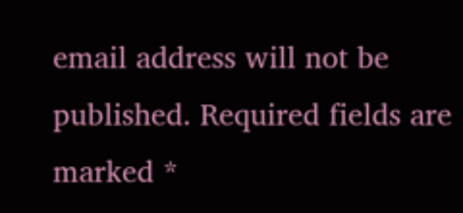email address will not be published. Required fields are marked *